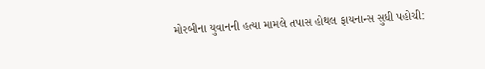મોરબીના યુવાનની હત્યા મામલે તપાસ હોથલ ફાયનાન્સ સુધી પહોચી: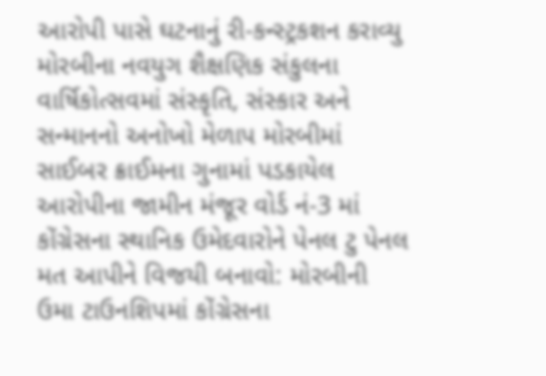આરોપી પાસે ઘટનાનું રી-કન્સ્ટ્રકશન કરાવ્યુ મોરબીના નવયુગ શૈક્ષણિક સંકુલના વાર્ષિકોત્સવમાં સંસ્કૃતિ, સંસ્કાર અને સન્માનનો અનોખો મેળાપ મોરબીમાં સાઈબર ક્રાઈમના ગુનામાં પડકાયેલ આરોપીના જામીન મંજૂર વોર્ડ નં-3 માં કોંગ્રેસના સ્થાનિક ઉમેદવારોને પેનલ ટુ પેનલ મત આપીને વિજયી બનાવો: મોરબીની ઉમા ટાઉનશિપમાં કોંગ્રેસના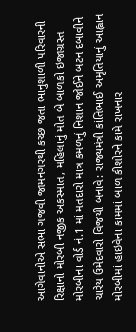આગેવાનોએ સભા ગજવી જામનગરથી કચ્છ જતા ભાનુશાળી પરિવારની રિક્ષાનો મોરબી નજીક અકસ્માત, મહિલાનું મોત બે બાળકો ઇજાગ્રસ્ત મોરબીના વોર્ડ નં.1 માં મતદારો માત્ર કમળનું નિશાન જોઈને બટન દબાવીને ચારેય ઉમેદવારો વિજયી બનાવે: રાજ્યમંત્રી કાંતિભાઈ અમૃતિયાનું આહ્વાન મોરબીમાં હાઇવેના કામમાં બાળ કીશોરને કામે રાખનાર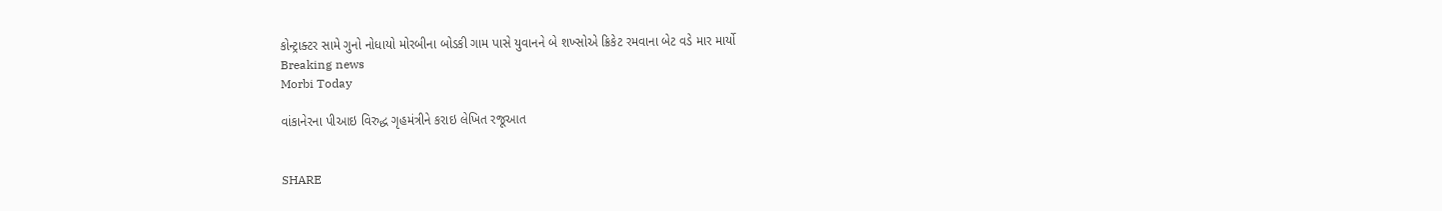કોન્ટ્રાક્ટર સામે ગુનો નોધાયો મોરબીના બોડકી ગામ પાસે યુવાનને બે શખ્સોએ ક્રિકેટ રમવાના બેટ વડે માર માર્યો
Breaking news
Morbi Today

વાંકાનેરના પીઆઇ વિરુદ્ધ ગૃહમંત્રીને કરાઇ લેખિત રજૂઆત


SHARE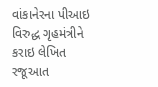વાંકાનેરના પીઆઇ વિરુદ્ધ ગૃહમંત્રીને કરાઇ લેખિત રજૂઆત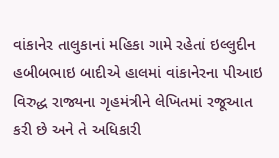વાંકાનેર તાલુકાનાં મહિકા ગામે રહેતાં ઇલ્લુદીન હબીબભાઇ બાદીએ હાલમાં વાંકાનેરના પીઆઇ વિરુદ્ધ રાજ્યના ગૃહમંત્રીને લેખિતમાં રજૂઆત કરી છે અને તે અધિકારી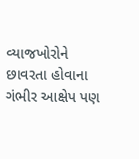વ્યાજખોરોને છાવરતા હોવાના ગંભીર આક્ષેપ પણ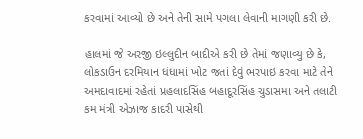કરવામાં આવ્યો છે અને તેની સામે પગલા લેવાની માગણી કરી છે.

હાલમાં જે અરજી ઇલ્લુદીન બાદીએ કરી છે તેમાં જણાવ્યુ છે કે, લોકડાઉન દરમિયાન ધંધામાં ખોટ જતાં દેવું ભરપાઇ કરવા માટે તેને અમદાવાદમાં રહેતાં પ્રહલાદસિંહ બહાદૂરસિંહ ચુડાસમા અને તલાટી કમ મંત્રી એઝાજ કાદરી પાસેથી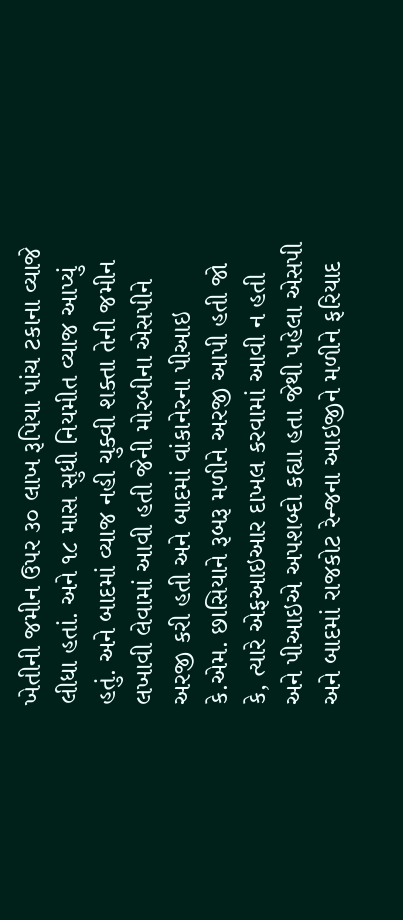ખેતીની જમીન ઉપર ૩૦ લાખ રૂપિયા પાંચ ટકાના વ્યાજે લીધા હતાં. અને ૧૮ માસ સુધી નિયમીત વ્યાજ આપ્યું હતું. અને બાદમાં વ્યાજ નહી ચુક્વી શક્તા તેની જમીન લખાવી લેવામાં આવી હતી જેની મોરબીના એસપીને અરજી કરી હતી અને બાદમાં વાંકાનેરના પીઆઇ કે.એમ. છાસિયાને રૂબરૂ મળીને અરજી આપી હતી જો કે, ત્યારે એફઆઇઆર દાખલ કરવામાં આવી ન હતી અને પીઆઇએ અપશબ્દો કહ્યા હતા જેથી પહેલા એસપી અને બાદમાં રાજકોટ રેન્જના આઇજીને મળીને ફરિયાદ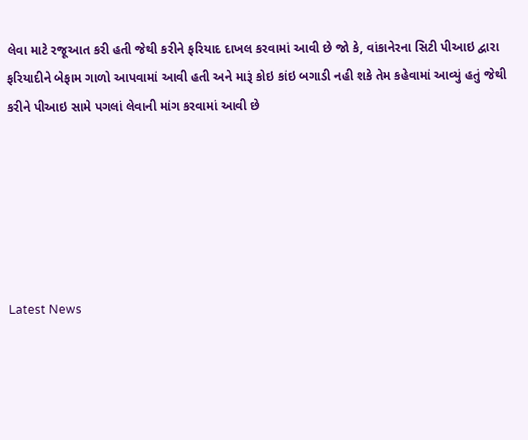લેવા માટે રજૂઆત કરી હતી જેથી કરીને ફરિયાદ દાખલ કરવામાં આવી છે જો કે, વાંકાનેરના સિટી પીઆઇ દ્વારા ફરિયાદીને બેફામ ગાળો આપવામાં આવી હતી અને મારૂં કોઇ કાંઇ બગાડી નહી શકે તેમ કહેવામાં આવ્યું હતું જેથી કરીને પીઆઇ સામે પગલાં લેવાની માંગ કરવામાં આવી છે






Latest News